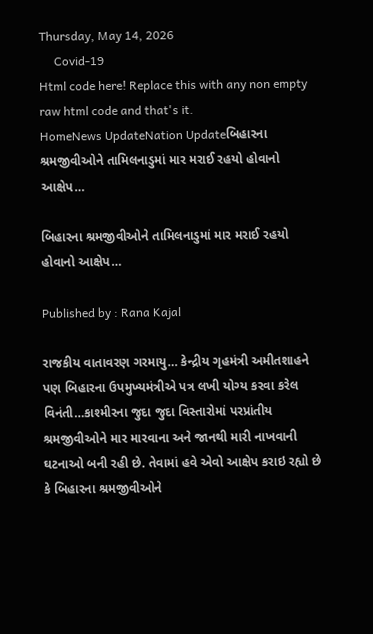Thursday, May 14, 2026
     Covid-19
Html code here! Replace this with any non empty raw html code and that's it.
HomeNews UpdateNation Updateબિહારના શ્રમજીવીઓને તામિલનાડુમાં માર મરાઈ રહયો હોવાનો આક્ષેપ…

બિહારના શ્રમજીવીઓને તામિલનાડુમાં માર મરાઈ રહયો હોવાનો આક્ષેપ…

Published by : Rana Kajal

રાજકીય વાતાવરણ ગરમાયુ… કેન્દ્રીય ગૃહમંત્રી અમીતશાહને પણ બિહારના ઉપમુખ્યમંત્રીએ પત્ર લખી યોગ્ય કરવા કરેલ વિનંતી…કાશ્મીરના જુદા જુદા વિસ્તારોમાં પરપ્રાંતીય શ્રમજીવીઓને માર મારવાના અને જાનથી મારી નાખવાની ઘટનાઓ બની રહી છે. તેવામાં હવે એવો આક્ષેપ કરાઇ રહ્યો છે કે બિહારના શ્રમજીવીઓને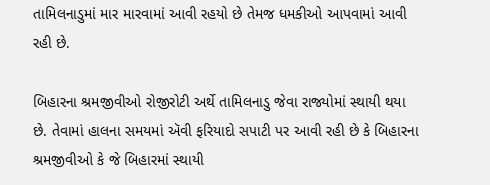તામિલનાડુમાં માર મારવામાં આવી રહયો છે તેમજ ધમકીઓ આપવામાં આવી રહી છે.

બિહારના શ્રમજીવીઓ રોજીરોટી અર્થે તામિલનાડુ જેવા રાજ્યોમાં સ્થાયી થયા છે. તેવામાં હાલના સમયમાં ઍવી ફરિયાદો સપાટી પર આવી રહી છે કે બિહારના શ્રમજીવીઓ કે જે બિહારમાં સ્થાયી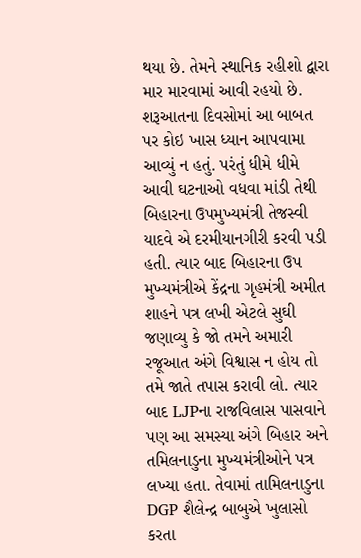થયા છે. તેમને સ્થાનિક રહીશો દ્વારા માર મારવામાં આવી રહયો છે. શરૂઆતના દિવસોમાં આ બાબત પર કોઇ ખાસ ધ્યાન આપવામા આવ્યું ન હતું. પરંતું ધીમે ધીમે આવી ઘટનાઓ વધવા માંડી તેથી બિહારના ઉપમુખ્યમંત્રી તેજસ્વી યાદવે એ દરમીયાનગીરી કરવી પડી હતી. ત્યાર બાદ બિહારના ઉપ મુખ્યમંત્રીએ કેંદ્રના ગૃહમંત્રી અમીત શાહને પત્ર લખી એટલે સુઘી જણાવ્યુ કે જો તમને અમારી રજૂઆત અંગે વિશ્વાસ ન હોય તો તમે જાતે તપાસ કરાવી લો. ત્યાર બાદ LJPના રાજવિલાસ પાસવાને પણ આ સમસ્યા અંગે બિહાર અને તમિલનાડુના મુખ્યમંત્રીઓને પત્ર લખ્યા હતા. તેવામાં તામિલનાડુના DGP શૈલેન્દ્ર બાબુએ ખુલાસો કરતા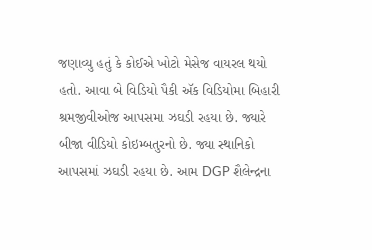જણાવ્યુ હતું કે કોઈએ ખોટો મેસેજ વાયરલ થયો હતો. આવા બે વિડિયો પૈકી ઍક વિડિયોમા બિહારી શ્રમજીવીઓજ આપસમા ઝઘડી રહયા છે. જ્યારે બીજા વીડિયો કોઇમ્બતુરનો છે. જ્યા સ્થાનિકો આપસમાં ઝઘડી રહયા છે. આમ DGP શૈલેન્દ્રના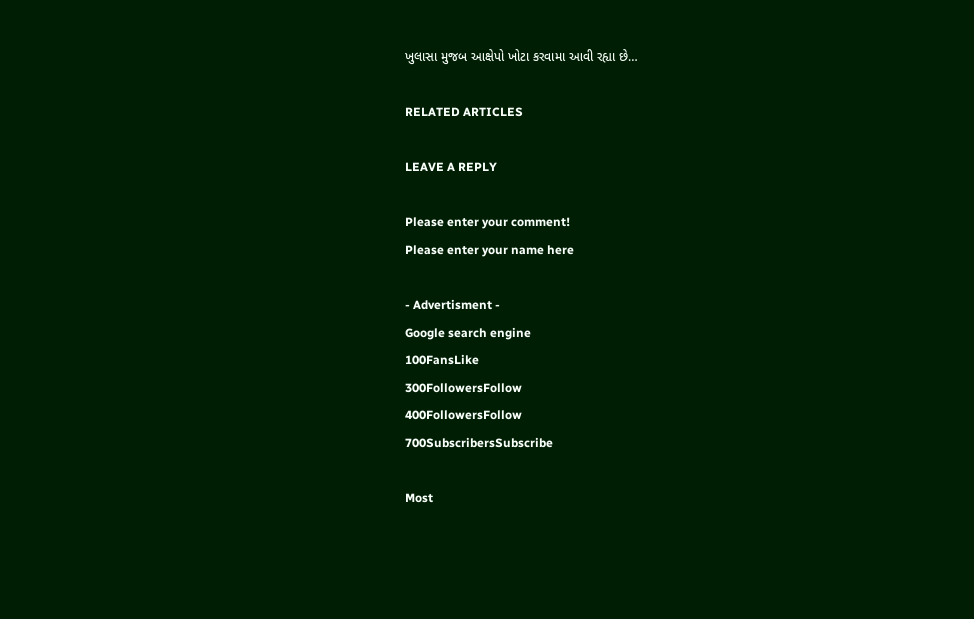ખુલાસા મુજબ આક્ષેપો ખોટા કરવામા આવી રહ્યા છે…

RELATED ARTICLES

LEAVE A REPLY

Please enter your comment!
Please enter your name here

- Advertisment -
Google search engine
100FansLike
300FollowersFollow
400FollowersFollow
700SubscribersSubscribe

Most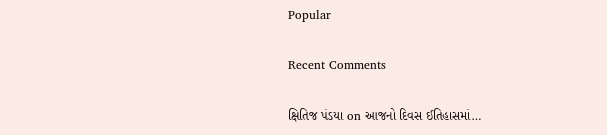Popular

Recent Comments

ક્ષિતિજ પંડયા on આજનો દિવસ ઈતિહાસમાં…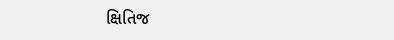ક્ષિતિજ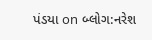પંડયા on બ્લોગ:નરેશ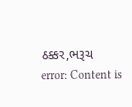ઠક્કર,ભરૂચ
error: Content is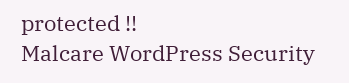protected !!
Malcare WordPress Security